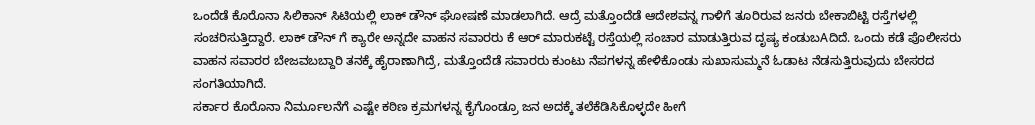ಒಂದೆಡೆ ಕೊರೊನಾ ಸಿಲಿಕಾನ್ ಸಿಟಿಯಲ್ಲಿ ಲಾಕ್ ಡೌನ್ ಘೋಷಣೆ ಮಾಡಲಾಗಿದೆ. ಆದ್ರೆ ಮತ್ತೊಂದೆಡೆ ಆದೇಶವನ್ನ ಗಾಳಿಗೆ ತೂರಿರುವ ಜನರು ಬೇಕಾಬಿಟ್ಟಿ ರಸ್ತೆಗಳಲ್ಲಿ ಸಂಚರಿಸುತ್ತಿದ್ದಾರೆ. ಲಾಕ್ ಡೌನ್ ಗೆ ಕ್ಯಾರೇ ಅನ್ನದೇ ವಾಹನ ಸವಾರರು ಕೆ ಆರ್ ಮಾರುಕಟ್ಟೆ ರಸ್ತೆಯಲ್ಲಿ ಸಂಚಾರ ಮಾಡುತ್ತಿರುವ ದೃಷ್ಯ ಕಂಡುಬAದಿದೆ. ಒಂದು ಕಡೆ ಪೊಲೀಸರು ವಾಹನ ಸವಾರರ ಬೇಜವಬಬ್ದಾರಿ ತನಕ್ಕೆ ಹೈರಾಣಾಗಿದ್ರೆ, ಮತ್ತೊಂದೆಡೆ ಸವಾರರು ಕುಂಟು ನೆಪಗಳನ್ನ ಹೇಳಿಕೊಂಡು ಸುಖಾಸುಮ್ಮನೆ ಓಡಾಟ ನೆಡಸುತ್ತಿರುವುದು ಬೇಸರದ ಸಂಗತಿಯಾಗಿದೆ.
ಸರ್ಕಾರ ಕೊರೊನಾ ನಿರ್ಮೂಲನೆಗೆ ಎಷ್ಟೇ ಕಠಿಣ ಕ್ರಮಗಳನ್ನ ಕೈಗೊಂಡ್ರೂ ಜನ ಅದಕ್ಕೆ ತಲೆಕೆಡಿಸಿಕೊಳ್ಳದೇ ಹೀಗೆ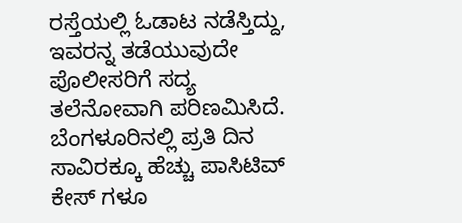ರಸ್ತೆಯಲ್ಲಿ ಓಡಾಟ ನಡೆಸ್ತಿದ್ದು, ಇವರನ್ನ ತಡೆಯುವುದೇ ಪೊಲೀಸರಿಗೆ ಸದ್ಯ ತಲೆನೋವಾಗಿ ಪರಿಣಮಿಸಿದೆ. ಬೆಂಗಳೂರಿನಲ್ಲಿ ಪ್ರತಿ ದಿನ ಸಾವಿರಕ್ಕೂ ಹೆಚ್ಚು ಪಾಸಿಟಿವ್ ಕೇಸ್ ಗಳೂ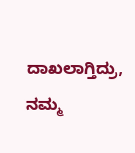ದಾಖಲಾಗ್ತಿದ್ರು, ನಮ್ಮ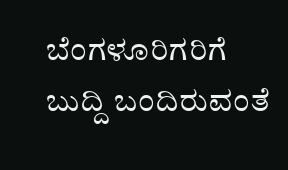ಬೆಂಗಳೂರಿಗರಿಗೆ ಬುದ್ದಿ ಬಂದಿರುವಂತೆ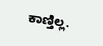ಕಾಣ್ತಿಲ್ಲ.